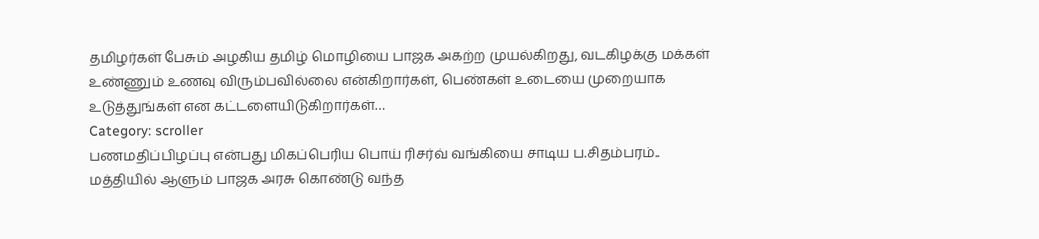தமிழர்கள் பேசும் அழகிய தமிழ் மொழியை பாஜக அகற்ற முயல்கிறது, வடகிழக்கு மக்கள் உண்ணும் உணவு விரும்பவில்லை என்கிறார்கள், பெண்கள் உடையை முறையாக உடுத்துங்கள் என கட்டளையிடுகிறார்கள்…
Category: scroller
பணமதிப்பிழப்பு என்பது மிகப்பெரிய பொய் ரிசர்வ் வங்கியை சாடிய ப.சிதம்பரம்..
மத்தியில் ஆளும் பாஜக அரசு கொண்டு வந்த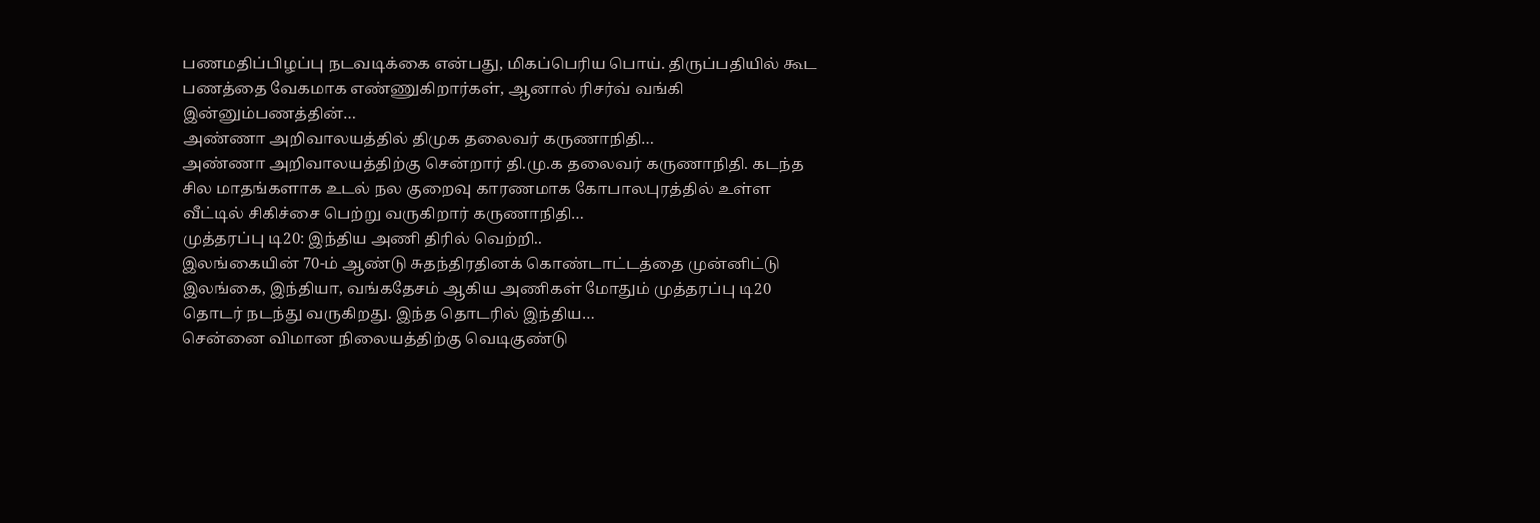பணமதிப்பிழப்பு நடவடிக்கை என்பது, மிகப்பெரிய பொய். திருப்பதியில் கூட பணத்தை வேகமாக எண்ணுகிறார்கள், ஆனால் ரிசர்வ் வங்கி இன்னும்பணத்தின்…
அண்ணா அறிவாலயத்தில் திமுக தலைவர் கருணாநிதி…
அண்ணா அறிவாலயத்திற்கு சென்றார் தி.மு.க தலைவர் கருணாநிதி. கடந்த சில மாதங்களாக உடல் நல குறைவு காரணமாக கோபாலபுரத்தில் உள்ள வீட்டில் சிகிச்சை பெற்று வருகிறார் கருணாநிதி…
முத்தரப்பு டி20: இந்திய அணி திரில் வெற்றி..
இலங்கையின் 70-ம் ஆண்டு சுதந்திரதினக் கொண்டாட்டத்தை முன்னிட்டு இலங்கை, இந்தியா, வங்கதேசம் ஆகிய அணிகள் மோதும் முத்தரப்பு டி20 தொடர் நடந்து வருகிறது. இந்த தொடரில் இந்திய…
சென்னை விமான நிலையத்திற்கு வெடிகுண்டு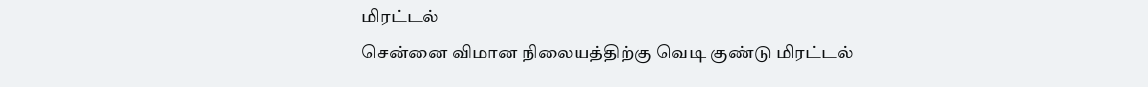மிரட்டல்
சென்னை விமான நிலையத்திற்கு வெடி குண்டு மிரட்டல்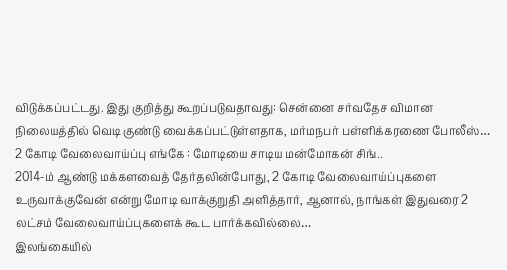விடுக்கப்பட்டது. இது குறித்து கூறப்படுவதாவது: சென்னை சர்வதேச விமான நிலையத்தில் வெடி குண்டு வைக்கப்பட்டுள்ளதாக, மர்மநபர் பள்ளிக்கரணை போலீஸ்…
2 கோடி வேலைவாய்ப்பு எங்கே : மோடியை சாடிய மன்மோகன் சிங்..
2014-ம் ஆண்டு மக்களவைத் தேர்தலின்போது, 2 கோடி வேலைவாய்ப்புகளை உருவாக்குவேன் என்று மோடி வாக்குறுதி அளித்தார், ஆனால், நாங்கள் இதுவரை 2 லட்சம் வேலைவாய்ப்புகளைக் கூட பார்க்கவில்லை…
இலங்கையில்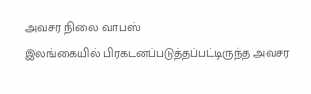அவசர நிலை வாபஸ்
இலங்கையில் பிரகடனப்படுத்தப்பட்டிருந்த அவசர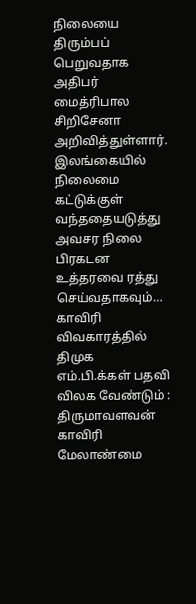நிலையை திரும்பப் பெறுவதாக அதிபர் மைத்ரிபால சிறிசேனா அறிவித்துள்ளார். இலங்கையில் நிலைமை கட்டுக்குள் வந்ததையடுத்து அவசர நிலை பிரகடன உத்தரவை ரத்து செய்வதாகவும்…
காவிரி விவகாரத்தில் திமுக எம்.பி.க்கள் பதவி விலக வேண்டும் : திருமாவளவன்
காவிரி மேலாண்மை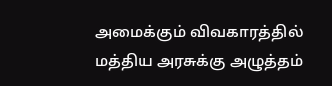அமைக்கும் விவகாரத்தில் மத்திய அரசுக்கு அழுத்தம்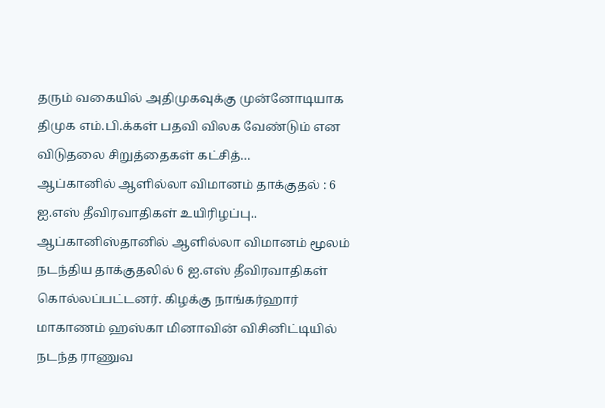தரும் வகையில் அதிமுகவுக்கு முன்னோடியாக திமுக எம்.பி.க்கள் பதவி விலக வேண்டும் என விடுதலை சிறுத்தைகள் கட்சித்…
ஆப்கானில் ஆளில்லா விமானம் தாக்குதல் : 6 ஐ.எஸ் தீவிரவாதிகள் உயிரிழப்பு..
ஆப்கானிஸ்தானில் ஆளில்லா விமானம் மூலம் நடந்திய தாக்குதலில் 6 ஐ.எஸ் தீவிரவாதிகள் கொல்லப்பட்டனர். கிழக்கு நாங்கர்ஹார் மாகாணம் ஹஸ்கா மினாவின் விசினிட்டியில் நடந்த ராணுவ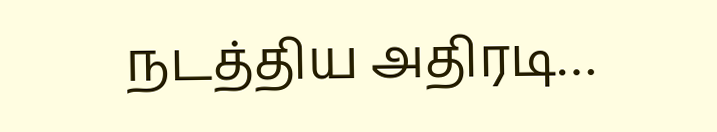நடத்திய அதிரடி…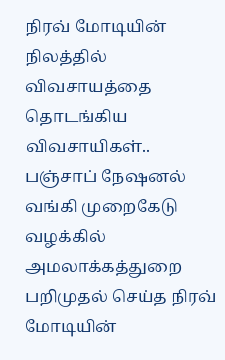நிரவ் மோடியின் நிலத்தில் விவசாயத்தை தொடங்கிய விவசாயிகள்..
பஞ்சாப் நேஷனல் வங்கி முறைகேடு வழக்கில் அமலாக்கத்துறை பறிமுதல் செய்த நிரவ் மோடியின்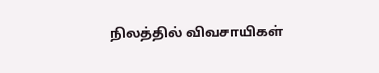நிலத்தில் விவசாயிகள்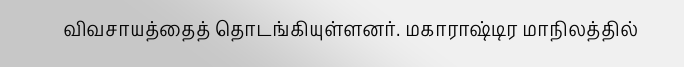விவசாயத்தைத் தொடங்கியுள்ளனர். மகாராஷ்டிர மாநிலத்தில்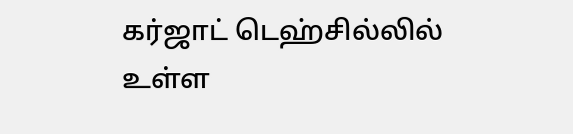கர்ஜாட் டெஹ்சில்லில் உள்ள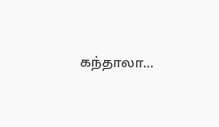கந்தாலா…